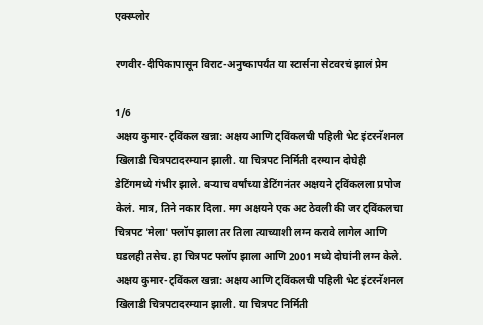एक्स्प्लोर

रणवीर-दीपिकापासून विराट-अनुष्कापर्यंत या स्टार्सना सेटवरचं झालं प्रेम

1/6
अक्षय कुमार-ट्विंकल खन्ना: अक्षय आणि ट्विंकलची पहिली भेट इंटरनॅशनल खिलाडी चित्रपटादरम्यान झाली. या चित्रपट निर्मिती दरम्यान दोघेही डेटिंगमध्ये गंभीर झाले. बऱ्याच वर्षांच्या डेटिंगनंतर अक्षयने ट्विंकलला प्रपोज केलं. मात्र, तिने नकार दिला. मग अक्षयने एक अट ठेवली की जर ट्विंकलचा चित्रपट 'मेला' फ्लॉप झाला तर तिला त्याच्याशी लग्न करावे लागेल आणि घडलही तसेच. हा चित्रपट फ्लॉप झाला आणि 2001 मध्ये दोघांनी लग्न केले.
अक्षय कुमार-ट्विंकल खन्ना: अक्षय आणि ट्विंकलची पहिली भेट इंटरनॅशनल खिलाडी चित्रपटादरम्यान झाली. या चित्रपट निर्मिती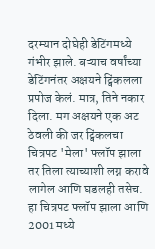दरम्यान दोघेही डेटिंगमध्ये गंभीर झाले. बऱ्याच वर्षांच्या डेटिंगनंतर अक्षयने ट्विंकलला प्रपोज केलं. मात्र, तिने नकार दिला. मग अक्षयने एक अट ठेवली की जर ट्विंकलचा चित्रपट 'मेला' फ्लॉप झाला तर तिला त्याच्याशी लग्न करावे लागेल आणि घडलही तसेच. हा चित्रपट फ्लॉप झाला आणि 2001 मध्ये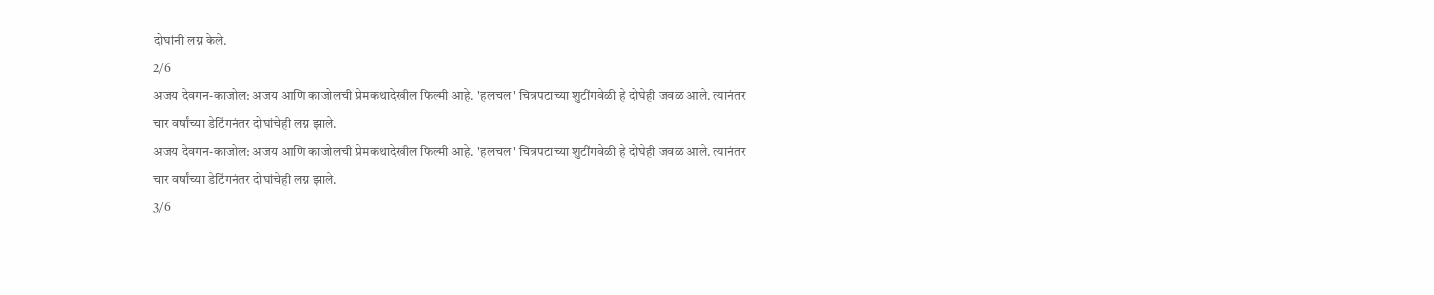दोघांनी लग्न केले.
2/6
अजय देवगन-काजोल: अजय आणि काजोलची प्रेमकथादेखील फिल्मी आहे. 'हलचल' चित्रपटाच्या शुटींगवेळी हे दोघेही जवळ आले. त्यानंतर चार वर्षांच्या डेटिंगनंतर दोघांचेही लग्न झाले.
अजय देवगन-काजोल: अजय आणि काजोलची प्रेमकथादेखील फिल्मी आहे. 'हलचल' चित्रपटाच्या शुटींगवेळी हे दोघेही जवळ आले. त्यानंतर चार वर्षांच्या डेटिंगनंतर दोघांचेही लग्न झाले.
3/6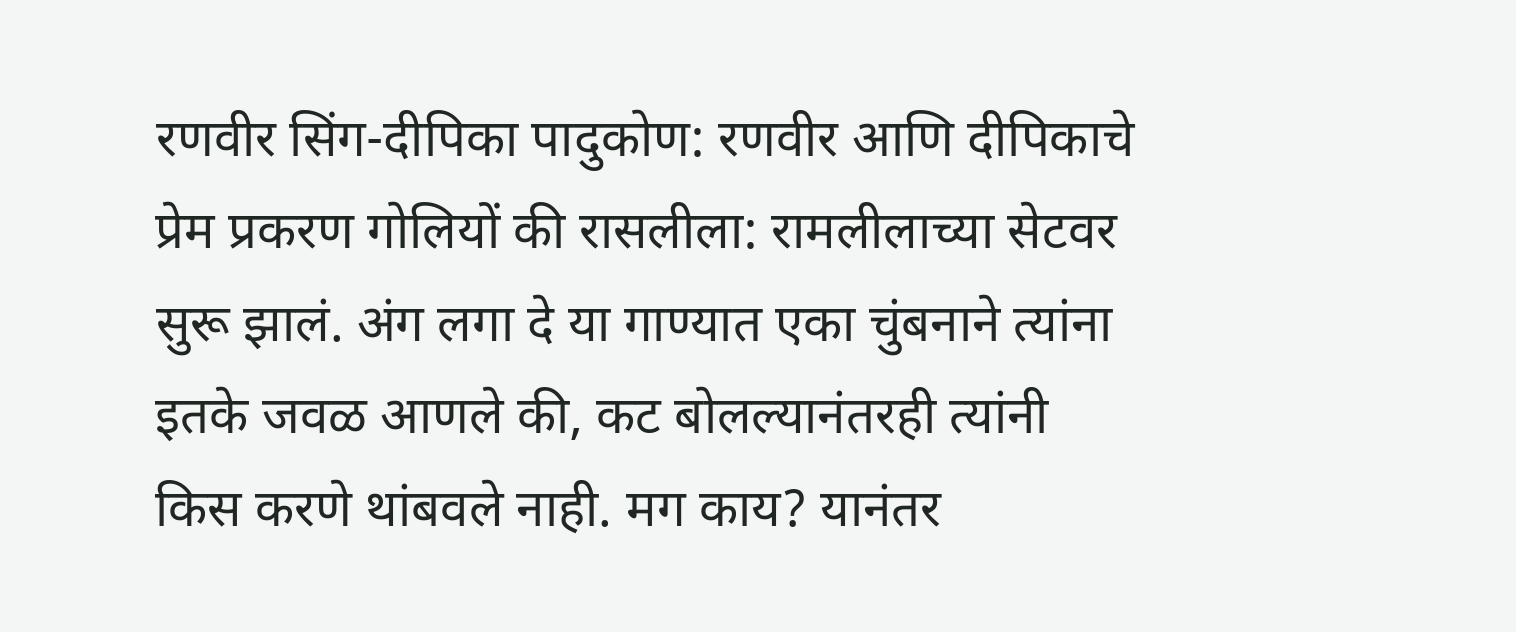रणवीर सिंग-दीपिका पादुकोण: रणवीर आणि दीपिकाचे प्रेम प्रकरण गोलियों की रासलीला: रामलीलाच्या सेटवर सुरू झालं. अंग लगा दे या गाण्यात एका चुंबनाने त्यांना इतके जवळ आणले की, कट बोलल्यानंतरही त्यांनी किस करणे थांबवले नाही. मग काय? यानंतर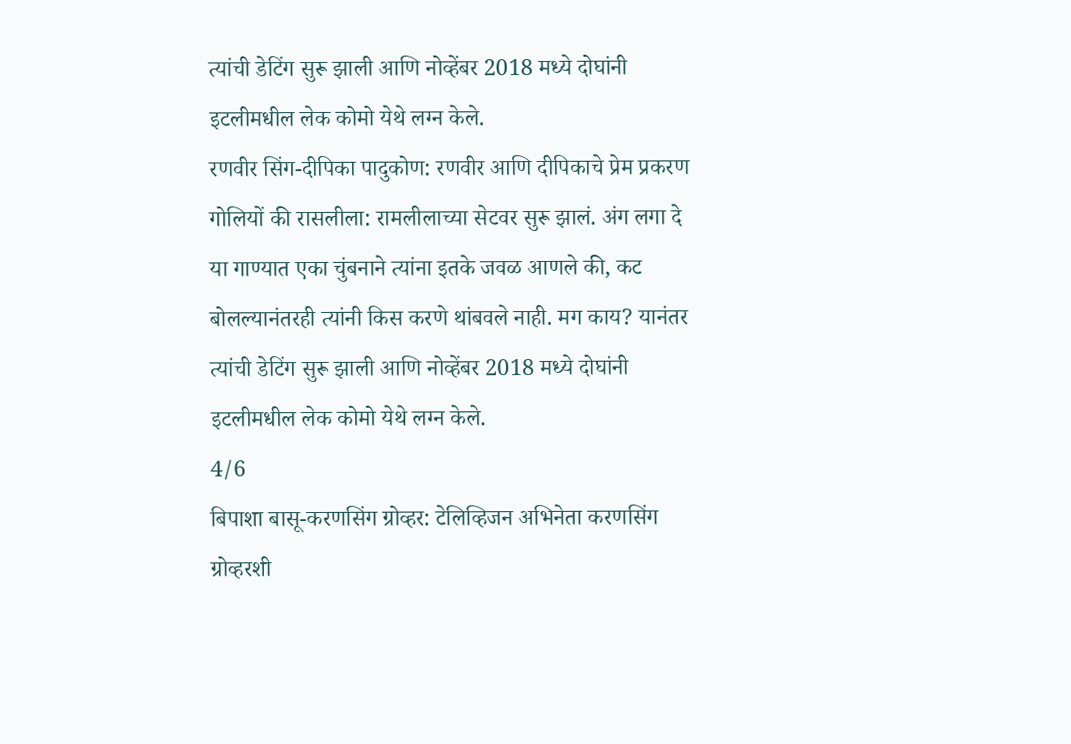त्यांची डेटिंग सुरू झाली आणि नोव्हेंबर 2018 मध्ये दोघांनी इटलीमधील लेक कोमो येथे लग्न केले.
रणवीर सिंग-दीपिका पादुकोण: रणवीर आणि दीपिकाचे प्रेम प्रकरण गोलियों की रासलीला: रामलीलाच्या सेटवर सुरू झालं. अंग लगा दे या गाण्यात एका चुंबनाने त्यांना इतके जवळ आणले की, कट बोलल्यानंतरही त्यांनी किस करणे थांबवले नाही. मग काय? यानंतर त्यांची डेटिंग सुरू झाली आणि नोव्हेंबर 2018 मध्ये दोघांनी इटलीमधील लेक कोमो येथे लग्न केले.
4/6
बिपाशा बासू-करणसिंग ग्रोव्हर: टेलिव्हिजन अभिनेता करणसिंग ग्रोव्हरशी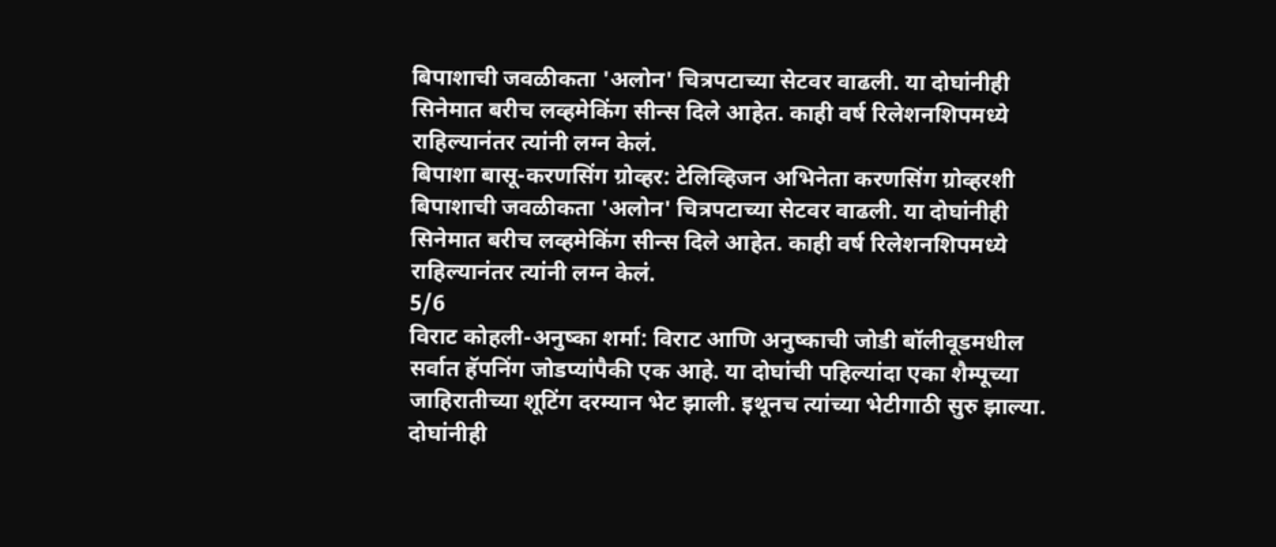बिपाशाची जवळीकता 'अलोन' चित्रपटाच्या सेटवर वाढली. या दोघांनीही सिनेमात बरीच लव्हमेकिंग सीन्स दिले आहेत. काही वर्ष रिलेशनशिपमध्ये राहिल्यानंतर त्यांनी लग्न केलं.
बिपाशा बासू-करणसिंग ग्रोव्हर: टेलिव्हिजन अभिनेता करणसिंग ग्रोव्हरशी बिपाशाची जवळीकता 'अलोन' चित्रपटाच्या सेटवर वाढली. या दोघांनीही सिनेमात बरीच लव्हमेकिंग सीन्स दिले आहेत. काही वर्ष रिलेशनशिपमध्ये राहिल्यानंतर त्यांनी लग्न केलं.
5/6
विराट कोहली-अनुष्का शर्मा: विराट आणि अनुष्काची जोडी बॉलीवूडमधील सर्वात हॅपनिंग जोडप्यांपैकी एक आहे. या दोघांची पहिल्यांदा एका शैम्पूच्या जाहिरातीच्या शूटिंग दरम्यान भेट झाली. इथूनच त्यांच्या भेटीगाठी सुरु झाल्या. दोघांनीही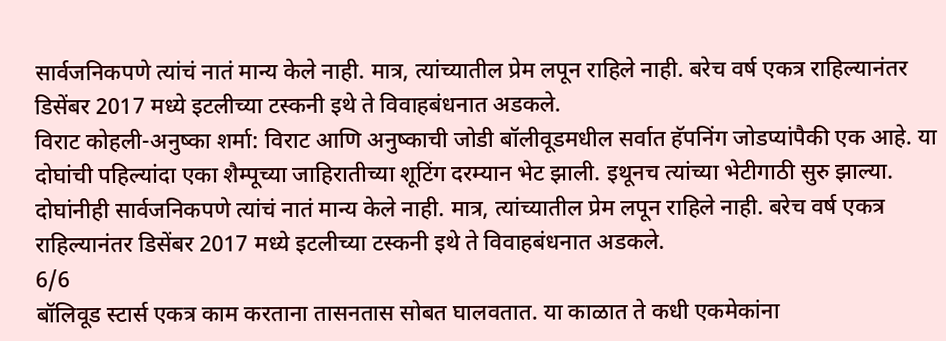सार्वजनिकपणे त्यांचं नातं मान्य केले नाही. मात्र, त्यांच्यातील प्रेम लपून राहिले नाही. बरेच वर्ष एकत्र राहिल्यानंतर डिसेंबर 2017 मध्ये इटलीच्या टस्कनी इथे ते विवाहबंधनात अडकले.
विराट कोहली-अनुष्का शर्मा: विराट आणि अनुष्काची जोडी बॉलीवूडमधील सर्वात हॅपनिंग जोडप्यांपैकी एक आहे. या दोघांची पहिल्यांदा एका शैम्पूच्या जाहिरातीच्या शूटिंग दरम्यान भेट झाली. इथूनच त्यांच्या भेटीगाठी सुरु झाल्या. दोघांनीही सार्वजनिकपणे त्यांचं नातं मान्य केले नाही. मात्र, त्यांच्यातील प्रेम लपून राहिले नाही. बरेच वर्ष एकत्र राहिल्यानंतर डिसेंबर 2017 मध्ये इटलीच्या टस्कनी इथे ते विवाहबंधनात अडकले.
6/6
बॉलिवूड स्टार्स एकत्र काम करताना तासनतास सोबत घालवतात. या काळात ते कधी एकमेकांना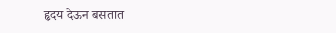हृदय देऊन बसतात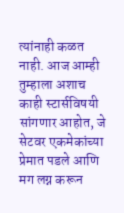त्यांनाही कळत नाही. आज आम्ही तुम्हाला अशाच काही स्टार्सविषयी सांगणार आहोत, जे सेटवर एकमेकांच्या प्रेमात पडले आणि मग लग्न करून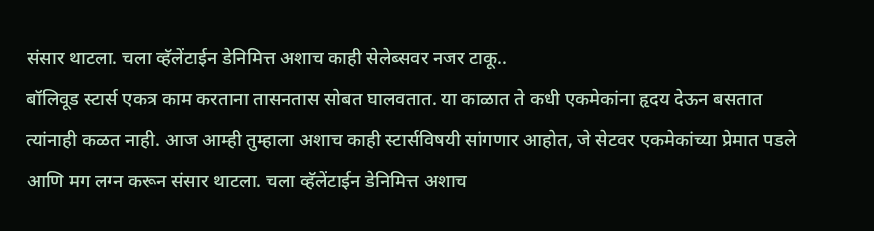संसार थाटला. चला व्हॅलेंटाईन डेनिमित्त अशाच काही सेलेब्सवर नजर टाकू..
बॉलिवूड स्टार्स एकत्र काम करताना तासनतास सोबत घालवतात. या काळात ते कधी एकमेकांना हृदय देऊन बसतात त्यांनाही कळत नाही. आज आम्ही तुम्हाला अशाच काही स्टार्सविषयी सांगणार आहोत, जे सेटवर एकमेकांच्या प्रेमात पडले आणि मग लग्न करून संसार थाटला. चला व्हॅलेंटाईन डेनिमित्त अशाच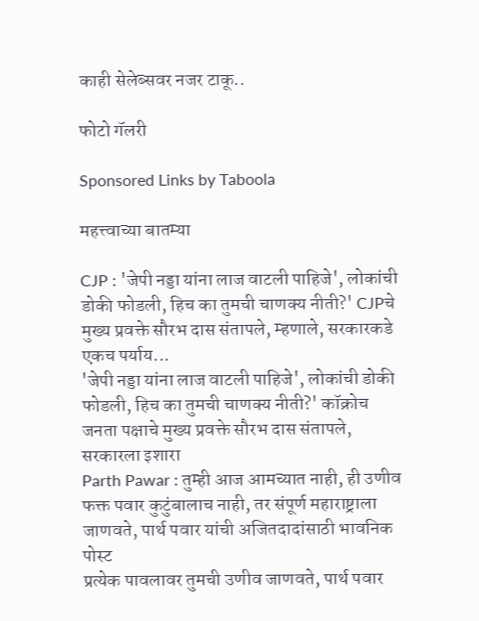काही सेलेब्सवर नजर टाकू..

फोटो गॅलरी

Sponsored Links by Taboola

महत्त्वाच्या बातम्या

CJP : 'जेपी नड्डा यांना लाज वाटली पाहिजे', लोकांची डोकी फोडली, हिच का तुमची चाणक्य नीती?' CJPचे मुख्य प्रवक्ते सौरभ दास संतापले, म्हणाले, सरकारकडे एकच पर्याय...
'जेपी नड्डा यांना लाज वाटली पाहिजे', लोकांची डोकी फोडली, हिच का तुमची चाणक्य नीती?' कॉक्रोच जनता पक्षाचे मुख्य प्रवक्ते सौरभ दास संतापले, सरकारला इशारा
Parth Pawar : तुम्ही आज आमच्यात नाही, ही उणीव फक्त पवार कुटुंबालाच नाही, तर संपूर्ण महाराष्ट्राला जाणवते, पार्थ पवार यांची अजितदादांसाठी भावनिक पोस्ट
प्रत्येक पावलावर तुमची उणीव जाणवते, पार्थ पवार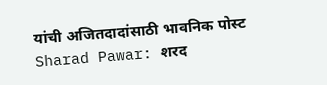यांची अजितदादांसाठी भावनिक पोस्ट
Sharad Pawar: शरद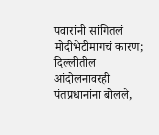पवारांनी सांगितलं मोदीभेटीमागचं कारण; दिल्लीतील आंदोलनावरही पंतप्रधानांना बोलले,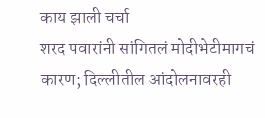काय झाली चर्चा
शरद पवारांनी सांगितलं मोदीभेटीमागचं कारण; दिल्लीतील आंदोलनावरही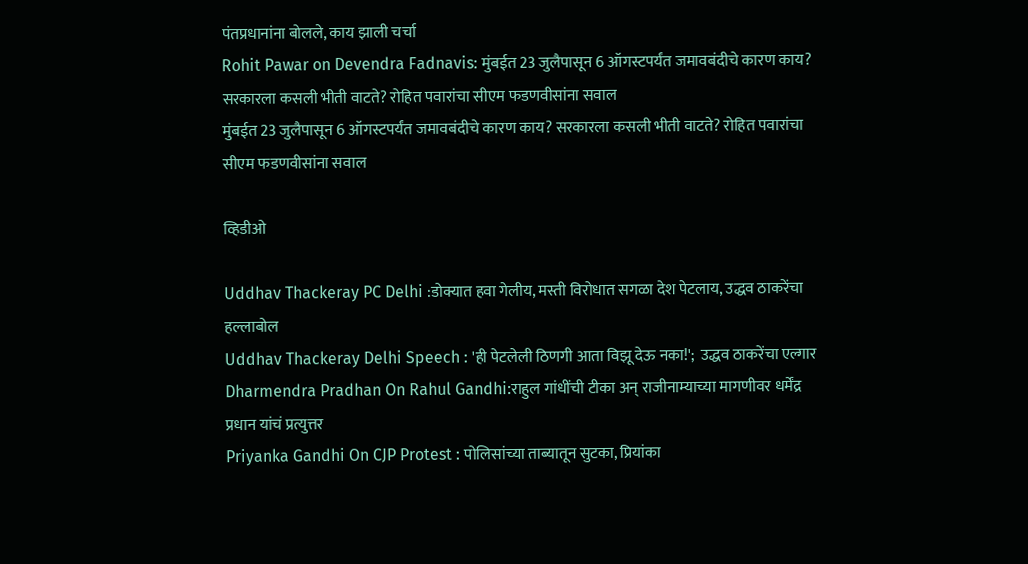पंतप्रधानांना बोलले, काय झाली चर्चा
Rohit Pawar on Devendra Fadnavis: मुंबईत 23 जुलैपासून 6 ऑगस्टपर्यंत जमावबंदीचे कारण काय? सरकारला कसली भीती वाटते? रोहित पवारांचा सीएम फडणवीसांना सवाल
मुंबईत 23 जुलैपासून 6 ऑगस्टपर्यंत जमावबंदीचे कारण काय? सरकारला कसली भीती वाटते? रोहित पवारांचा सीएम फडणवीसांना सवाल

व्हिडीओ

Uddhav Thackeray PC Delhi :डोक्यात हवा गेलीय, मस्ती विरोधात सगळा देश पेटलाय, उद्धव ठाकरेंचा हल्लाबोल
Uddhav Thackeray Delhi Speech : 'ही पेटलेली ठिणगी आता विझू देऊ नका!';  उद्धव ठाकरेंचा एल्गार
Dharmendra Pradhan On Rahul Gandhi:राहुल गांधींची टीका अन् राजीनाम्याच्या मागणीवर धर्मेंद्र प्रधान यांचं प्रत्युत्तर
Priyanka Gandhi On CJP Protest : पोलिसांच्या ताब्यातून सुटका, प्रियांका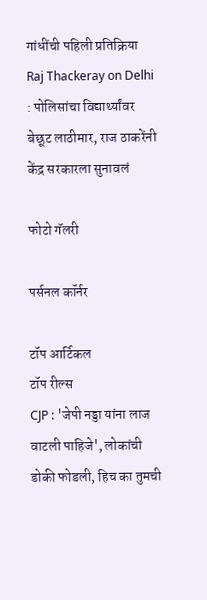गांधींची पहिली प्रतिक्रिया
Raj Thackeray on Delhi : पोलिसांचा विद्यार्थ्यांवर बेछूट लाठीमार, राज ठाकरेंनी केंद्र सरकारला सुनावलं

फोटो गॅलरी

पर्सनल कॉर्नर

टॉप आर्टिकल
टॉप रील्स
CJP : 'जेपी नड्डा यांना लाज वाटली पाहिजे', लोकांची डोकी फोडली, हिच का तुमची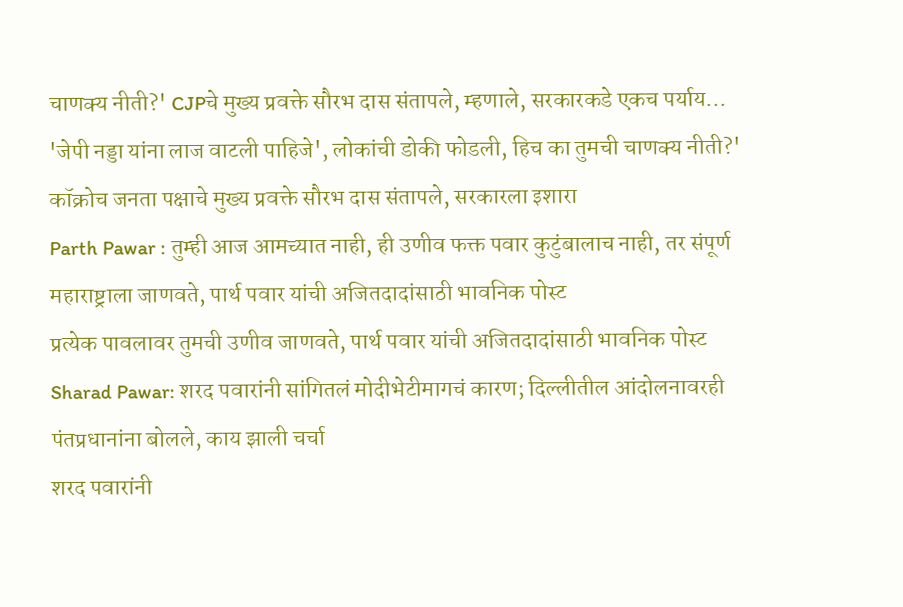चाणक्य नीती?' CJPचे मुख्य प्रवक्ते सौरभ दास संतापले, म्हणाले, सरकारकडे एकच पर्याय...
'जेपी नड्डा यांना लाज वाटली पाहिजे', लोकांची डोकी फोडली, हिच का तुमची चाणक्य नीती?' कॉक्रोच जनता पक्षाचे मुख्य प्रवक्ते सौरभ दास संतापले, सरकारला इशारा
Parth Pawar : तुम्ही आज आमच्यात नाही, ही उणीव फक्त पवार कुटुंबालाच नाही, तर संपूर्ण महाराष्ट्राला जाणवते, पार्थ पवार यांची अजितदादांसाठी भावनिक पोस्ट
प्रत्येक पावलावर तुमची उणीव जाणवते, पार्थ पवार यांची अजितदादांसाठी भावनिक पोस्ट
Sharad Pawar: शरद पवारांनी सांगितलं मोदीभेटीमागचं कारण; दिल्लीतील आंदोलनावरही पंतप्रधानांना बोलले, काय झाली चर्चा
शरद पवारांनी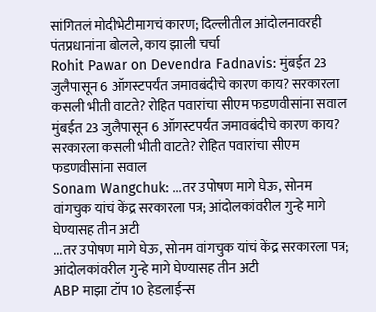सांगितलं मोदीभेटीमागचं कारण; दिल्लीतील आंदोलनावरही पंतप्रधानांना बोलले, काय झाली चर्चा
Rohit Pawar on Devendra Fadnavis: मुंबईत 23 जुलैपासून 6 ऑगस्टपर्यंत जमावबंदीचे कारण काय? सरकारला कसली भीती वाटते? रोहित पवारांचा सीएम फडणवीसांना सवाल
मुंबईत 23 जुलैपासून 6 ऑगस्टपर्यंत जमावबंदीचे कारण काय? सरकारला कसली भीती वाटते? रोहित पवारांचा सीएम फडणवीसांना सवाल
Sonam Wangchuk: ...तर उपोषण मागे घेऊ, सोनम वांगचुक यांचं केंद्र सरकारला पत्र; आंदोलकांवरील गुन्हे मागे घेण्यासह तीन अटी
...तर उपोषण मागे घेऊ, सोनम वांगचुक यांचं केंद्र सरकारला पत्र; आंदोलकांवरील गुन्हे मागे घेण्यासह तीन अटी
ABP माझा टॉप 10 हेडलाईन्स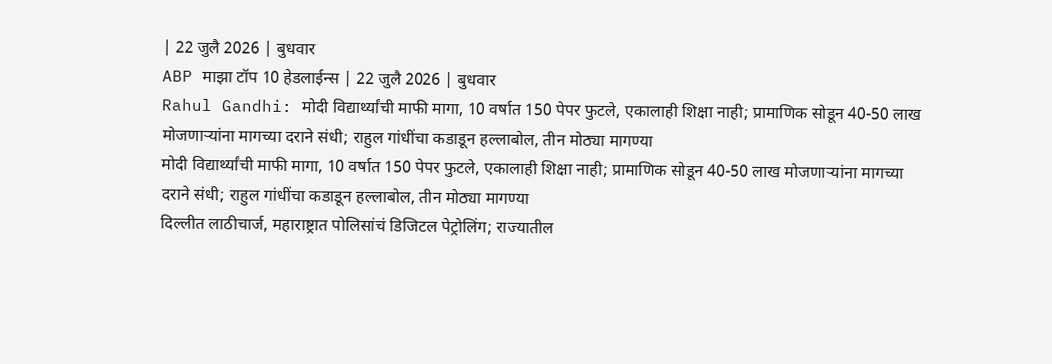| 22 जुलै 2026 | बुधवार
ABP माझा टॉप 10 हेडलाईन्स | 22 जुलै 2026 | बुधवार
Rahul Gandhi: मोदी विद्यार्थ्यांची माफी मागा, 10 वर्षात 150 पेपर फुटले, एकालाही शिक्षा नाही; प्रामाणिक सोडून 40-50 लाख मोजणाऱ्यांना मागच्या दराने संधी; राहुल गांधींचा कडाडून हल्लाबोल, तीन मोठ्या मागण्या
मोदी विद्यार्थ्यांची माफी मागा, 10 वर्षात 150 पेपर फुटले, एकालाही शिक्षा नाही; प्रामाणिक सोडून 40-50 लाख मोजणाऱ्यांना मागच्या दराने संधी; राहुल गांधींचा कडाडून हल्लाबोल, तीन मोठ्या मागण्या
दिल्लीत लाठीचार्ज, महाराष्ट्रात पोलिसांचं डिजिटल पेट्रोलिंग; राज्यातील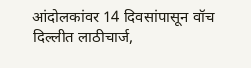आंदोलकांवर 14 दिवसांपासून वॉच
दिल्लीत लाठीचार्ज,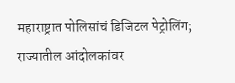महाराष्ट्रात पोलिसांचं डिजिटल पेट्रोलिंग; राज्यातील आंदोलकांवर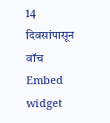14 दिवसांपासून वॉच
Embed widget